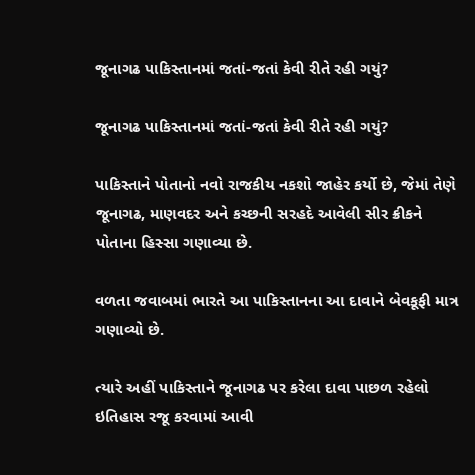જૂનાગઢ પાકિસ્તાનમાં જતાં-જતાં કેવી રીતે રહી ગયું?

જૂનાગઢ પાકિસ્તાનમાં જતાં-જતાં કેવી રીતે રહી ગયું?

પાકિસ્તાને પોતાનો નવો રાજકીય નકશો જાહેર કર્યો છે, જેમાં તેણે જૂનાગઢ, માણવદર અને કચ્છની સરહદે આવેલી સીર ક્રીકને પોતાના હિસ્સા ગણાવ્યા છે.

વળતા જવાબમાં ભારતે આ પાકિસ્તાનના આ દાવાને બેવકૂફી માત્ર ગણાવ્યો છે.

ત્યારે અહીં પાકિસ્તાને જૂનાગઢ પર કરેલા દાવા પાછળ રહેલો ઇતિહાસ રજૂ કરવામાં આવી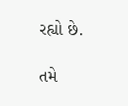રહ્યો છે.

તમે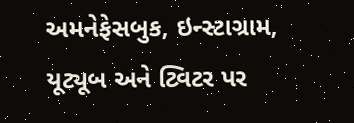અમનેફેસબુક, ઇન્સ્ટાગ્રામ, યૂટ્યૂબ અને ટ્વિટર પર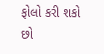ફોલો કરી શકો છો